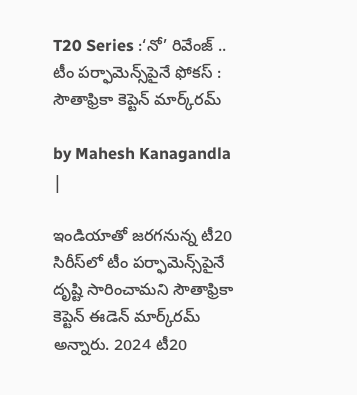T20 Series :‘నో’ రివేంజ్ .. టీం పర్ఫామెన్స్‌పైనే ఫోకస్ : సౌతాఫ్రికా కెప్టెన్ మార్క్‌రమ్

by Mahesh Kanagandla |

ఇండియాతో జరగనున్న టీ20 సిరీస్‌లో టీం పర్ఫామెన్స్‌పైనే దృష్టి సారించామని సౌతాఫ్రికా కెప్టెన్ ఈడెన్ మార్క్‌రమ్ అన్నారు. 2024 టీ20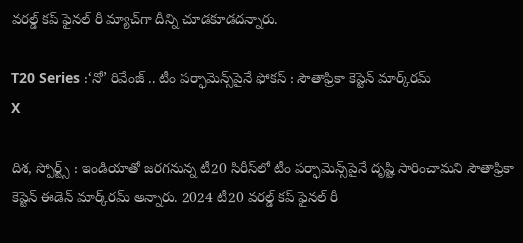వరల్డ్ కప్ ఫైనల్ రీ మ్యాచ్‌గా దీన్ని చూడకూడదన్నారు.

T20 Series :‘నో’ రివేంజ్ .. టీం పర్ఫామెన్స్‌పైనే ఫోకస్ : సౌతాఫ్రికా కెప్టెన్ మార్క్‌రమ్
X

దిశ, స్పోర్ట్స్ : ఇండియాతో జరగనున్న టీ20 సిరీస్‌లో టీం పర్ఫామెన్స్‌పైనే దృష్టి సారించామని సౌతాఫ్రికా కెప్టెన్ ఈడెన్ మార్క్‌రమ్ అన్నారు. 2024 టీ20 వరల్డ్ కప్ ఫైనల్ రీ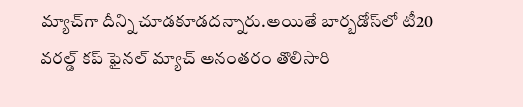మ్యాచ్‌గా దీన్ని చూడకూడదన్నారు.అయితే బార్బడోస్‌లో టీ20 వరల్డ్ కప్ ఫైనల్ మ్యాచ్ అనంతరం తొలిసారి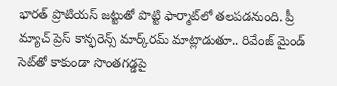భారత్ ప్రొటియస్ జట్టుతో పొట్టి ఫార్మాట్‌లో తలపడనుంది. ప్రీ మ్యాచ్ ప్రెస్ కాన్ఫరెన్స్ మార్క్‌రమ్ మాట్లాడుతూ.. రివేంజ్ మైండ్ సెట్‌తో కాకుండా సొంతగడ్డపై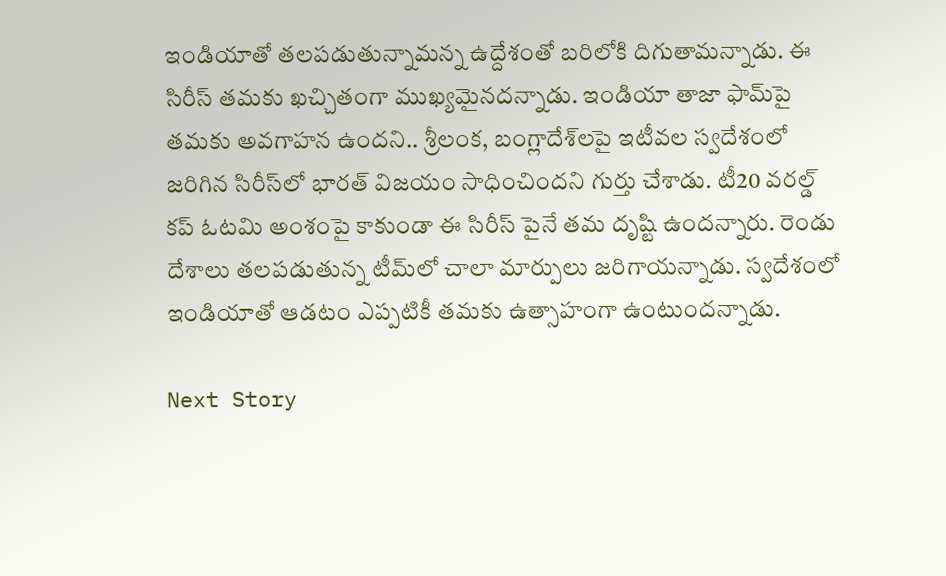ఇండియాతో తలపడుతున్నామన్న ఉద్దేశంతో బరిలోకి దిగుతామన్నాడు. ఈ సిరీస్ తమకు ఖచ్చితంగా ముఖ్యమైనదన్నాడు. ఇండియా తాజా ఫామ్‌పై తమకు అవగాహన ఉందని.. శ్రీలంక, బంగ్లాదేశ్‌లపై ఇటీవల స్వదేశంలో జరిగిన సిరీస్‌లో భారత్ విజయం సాధించిందని గుర్తు చేశాడు. టీ20 వరల్డ్ కప్ ఓటమి అంశంపై కాకుండా ఈ సిరీస్ పైనే తమ దృష్టి ఉందన్నారు. రెండు దేశాలు తలపడుతున్న టీమ్‌లో చాలా మార్పులు జరిగాయన్నాడు. స్వదేశంలో ఇండియాతో ఆడటం ఎప్పటికీ తమకు ఉత్సాహంగా ఉంటుందన్నాడు.

Next Story